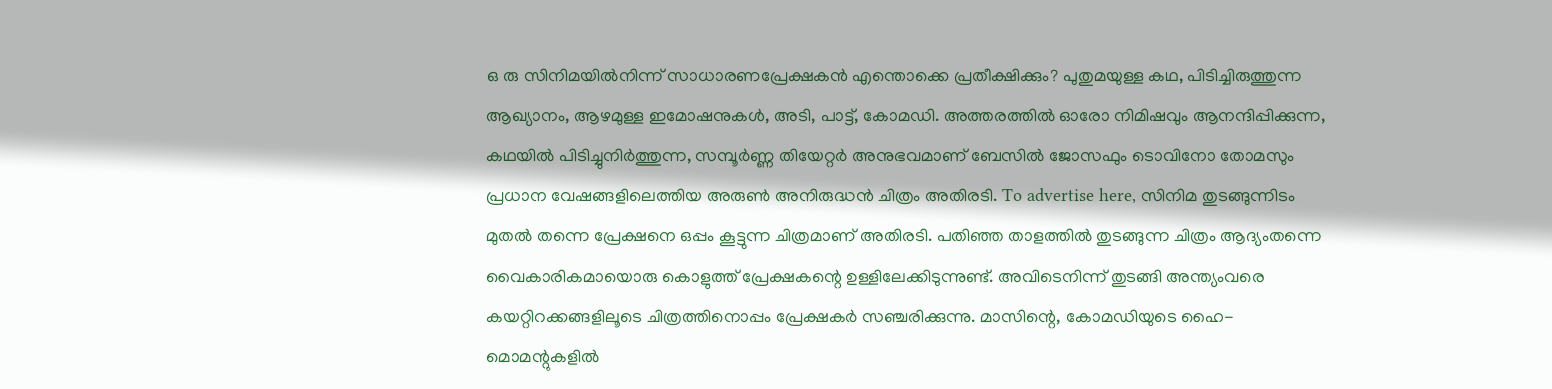ഒ രു സിനിമയിൽനിന്ന് സാധാരണപ്രേക്ഷകൻ എന്തൊക്കെ പ്രതീക്ഷിക്കും? പുതുമയുള്ള കഥ, പിടിച്ചിരുത്തുന്ന ആഖ്യാനം, ആഴമുള്ള ഇമോഷനുകൾ, അടി, പാട്ട്, കോമഡി. അത്തരത്തിൽ ഓരോ നിമിഷവും ആനന്ദിപ്പിക്കുന്ന, കഥയിൽ പിടിച്ചുനിർത്തുന്ന, സമ്പൂർണ്ണ തിയേറ്റർ അനുഭവമാണ് ബേസിൽ ജോസഫും ടൊവിനോ തോമസും പ്രധാന വേഷങ്ങളിലെത്തിയ അരുൺ അനിരുദ്ധൻ ചിത്രം അതിരടി. To advertise here, സിനിമ തുടങ്ങുന്നിടം മുതൽ തന്നെ പ്രേക്ഷനെ ഒപ്പം കൂട്ടുന്ന ചിത്രമാണ് അതിരടി. പതിഞ്ഞ താളത്തിൽ തുടങ്ങുന്ന ചിത്രം ആദ്യംതന്നെ വൈകാരികമായൊരു കൊളുത്ത് പ്രേക്ഷകന്റെ ഉള്ളിലേക്കിടുന്നുണ്ട്. അവിടെനിന്ന് തുടങ്ങി അന്ത്യംവരെ കയറ്റിറക്കങ്ങളിലൂടെ ചിത്രത്തിനൊപ്പം പ്രേക്ഷകർ സഞ്ചരിക്കുന്നു. മാസിന്റെ, കോമഡിയുടെ ഹൈ- മൊമന്റുകളിൽ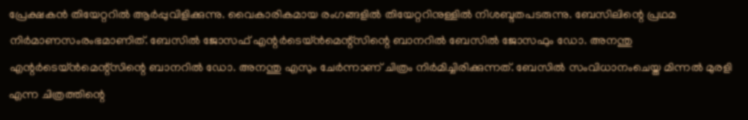പ്രേക്ഷകൻ തിയേറ്ററിൽ ആർപ്പുവിളിക്കുന്നു. വൈകാരികമായ രംഗങ്ങളിൽ തിയേറ്ററിനുള്ളിൽ നിശബ്ദതപടരുന്നു. ബേസിലിന്റെ പ്രഥമ നിർമാണസംരംഭമാണിത്. ബേസിൽ ജോസഫ് എന്റർടെയ്ൻമെന്റ്സിന്റെ ബാനറിൽ ബേസിൽ ജോസഫും ഡോ. അനന്തു എന്റർടെയ്ൻമെന്റ്സിന്റെ ബാനറിൽ ഡോ. അനന്തു എസും ചേർന്നാണ് ചിത്രം നിർമിച്ചിരിക്കുന്നത്. ബേസിൽ സംവിധാനംചെയ്ത മിന്നൽ മുരളി എന്ന ചിത്രത്തിന്റെ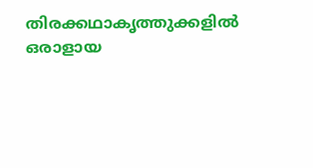തിരക്കഥാകൃത്തുക്കളിൽ ഒരാളായ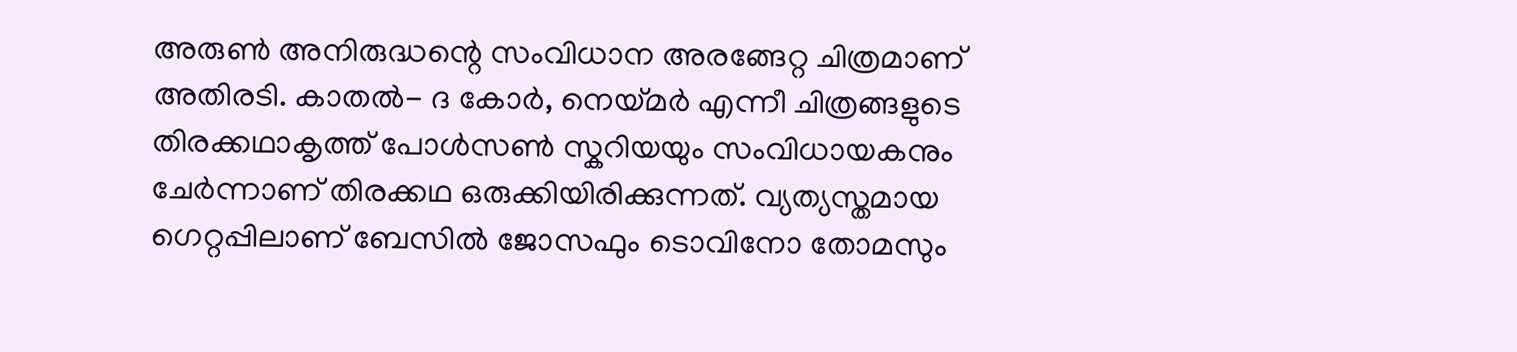അരുൺ അനിരുദ്ധന്റെ സംവിധാന അരങ്ങേറ്റ ചിത്രമാണ് അതിരടി. കാതൽ- ദ കോർ, നെയ്മർ എന്നീ ചിത്രങ്ങളുടെ തിരക്കഥാകൃത്ത് പോൾസൺ സ്കറിയയും സംവിധായകനും ചേർന്നാണ് തിരക്കഥ ഒരുക്കിയിരിക്കുന്നത്. വ്യത്യസ്തമായ ഗെറ്റപ്പിലാണ് ബേസിൽ ജോസഫും ടൊവിനോ തോമസും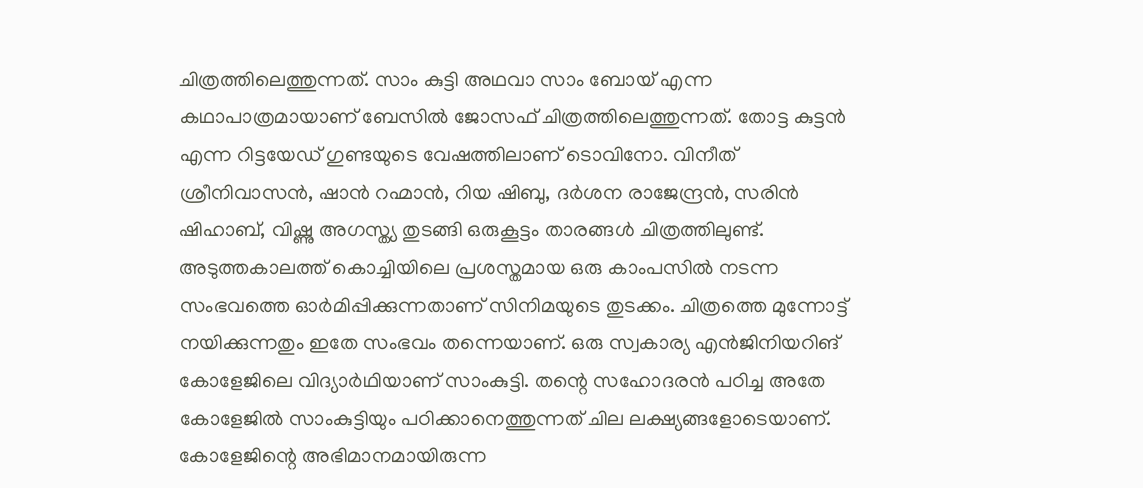ചിത്രത്തിലെത്തുന്നത്. സാം കുട്ടി അഥവാ സാം ബോയ് എന്ന കഥാപാത്രമായാണ് ബേസിൽ ജോസഫ് ചിത്രത്തിലെത്തുന്നത്. തോട്ട കുട്ടൻ എന്ന റിട്ടയേഡ് ഗുണ്ടയുടെ വേഷത്തിലാണ് ടൊവിനോ. വിനീത് ശ്രീനിവാസൻ, ഷാൻ റഹ്മാൻ, റിയ ഷിബു, ദർശന രാജേന്ദ്രൻ, സരിൻ ഷിഹാബ്, വിഷ്ണു അഗസ്ത്യ തുടങ്ങി ഒരുകൂട്ടം താരങ്ങൾ ചിത്രത്തിലുണ്ട്. അടുത്തകാലത്ത് കൊച്ചിയിലെ പ്രശസ്തമായ ഒരു കാംപസിൽ നടന്ന സംഭവത്തെ ഓർമിപ്പിക്കുന്നതാണ് സിനിമയുടെ തുടക്കം. ചിത്രത്തെ മുന്നോട്ട് നയിക്കുന്നതും ഇതേ സംഭവം തന്നെയാണ്. ഒരു സ്വകാര്യ എൻജിനിയറിങ് കോളേജിലെ വിദ്യാർഥിയാണ് സാംകുട്ടി. തന്റെ സഹോദരൻ പഠിച്ച അതേ കോളേജിൽ സാംകുട്ടിയും പഠിക്കാനെത്തുന്നത് ചില ലക്ഷ്യങ്ങളോടെയാണ്. കോളേജിന്റെ അഭിമാനമായിരുന്ന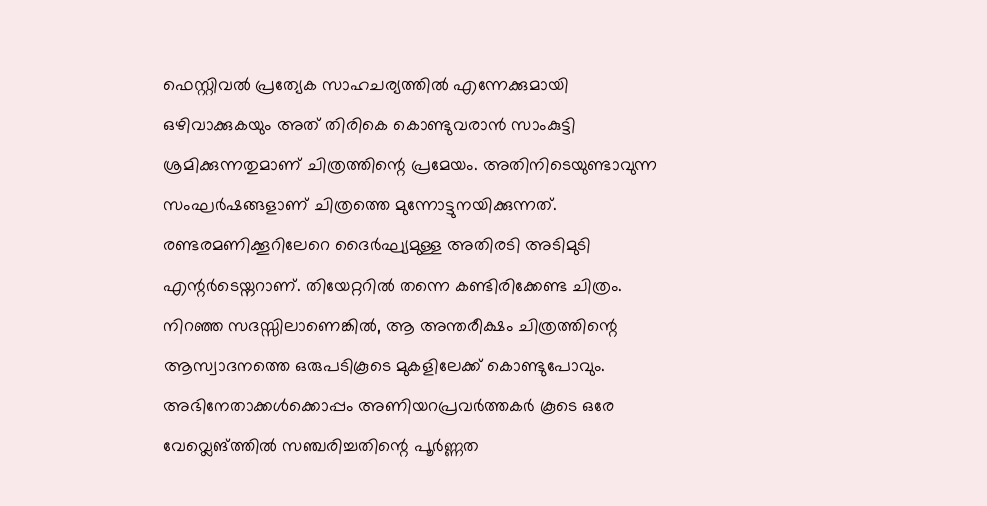ഫെസ്റ്റിവൽ പ്രത്യേക സാഹചര്യത്തിൽ എന്നേക്കുമായി ഒഴിവാക്കുകയും അത് തിരികെ കൊണ്ടുവരാൻ സാംകുട്ടി ശ്രമിക്കുന്നതുമാണ് ചിത്രത്തിന്റെ പ്രമേയം. അതിനിടെയുണ്ടാവുന്ന സംഘർഷങ്ങളാണ് ചിത്രത്തെ മുന്നോട്ടുനയിക്കുന്നത്. രണ്ടരമണിക്കൂറിലേറെ ദൈർഘ്യമുള്ള അതിരടി അടിമുടി എന്റർടെയ്നറാണ്. തിയേറ്ററിൽ തന്നെ കണ്ടിരിക്കേണ്ട ചിത്രം. നിറഞ്ഞ സദസ്സിലാണെങ്കിൽ, ആ അന്തരീക്ഷം ചിത്രത്തിന്റെ ആസ്വാദനത്തെ ഒരുപടികൂടെ മുകളിലേക്ക് കൊണ്ടുപോവും. അഭിനേതാക്കൾക്കൊപ്പം അണിയറപ്രവർത്തകർ കൂടെ ഒരേ വേവ്ലെങ്ത്തിൽ സഞ്ചരിച്ചതിന്റെ പൂർണ്ണത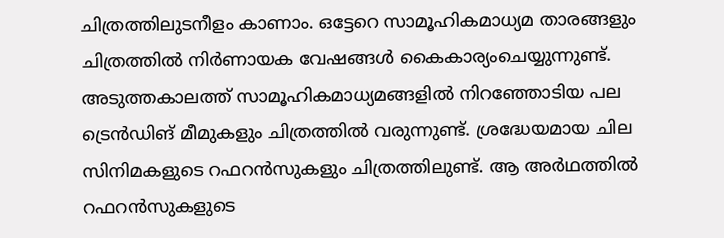ചിത്രത്തിലുടനീളം കാണാം. ഒട്ടേറെ സാമൂഹികമാധ്യമ താരങ്ങളും ചിത്രത്തിൽ നിർണായക വേഷങ്ങൾ കൈകാര്യംചെയ്യുന്നുണ്ട്. അടുത്തകാലത്ത് സാമൂഹികമാധ്യമങ്ങളിൽ നിറഞ്ഞോടിയ പല ട്രെൻഡിങ് മീമുകളും ചിത്രത്തിൽ വരുന്നുണ്ട്. ശ്രദ്ധേയമായ ചില സിനിമകളുടെ റഫറൻസുകളും ചിത്രത്തിലുണ്ട്. ആ അർഥത്തിൽ റഫറൻസുകളുടെ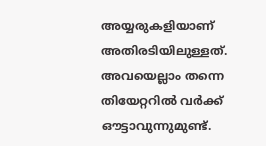അയ്യരുകളിയാണ് അതിരടിയിലുള്ളത്. അവയെല്ലാം തന്നെ തിയേറ്ററിൽ വർക്ക് ഔട്ടാവുന്നുമുണ്ട്.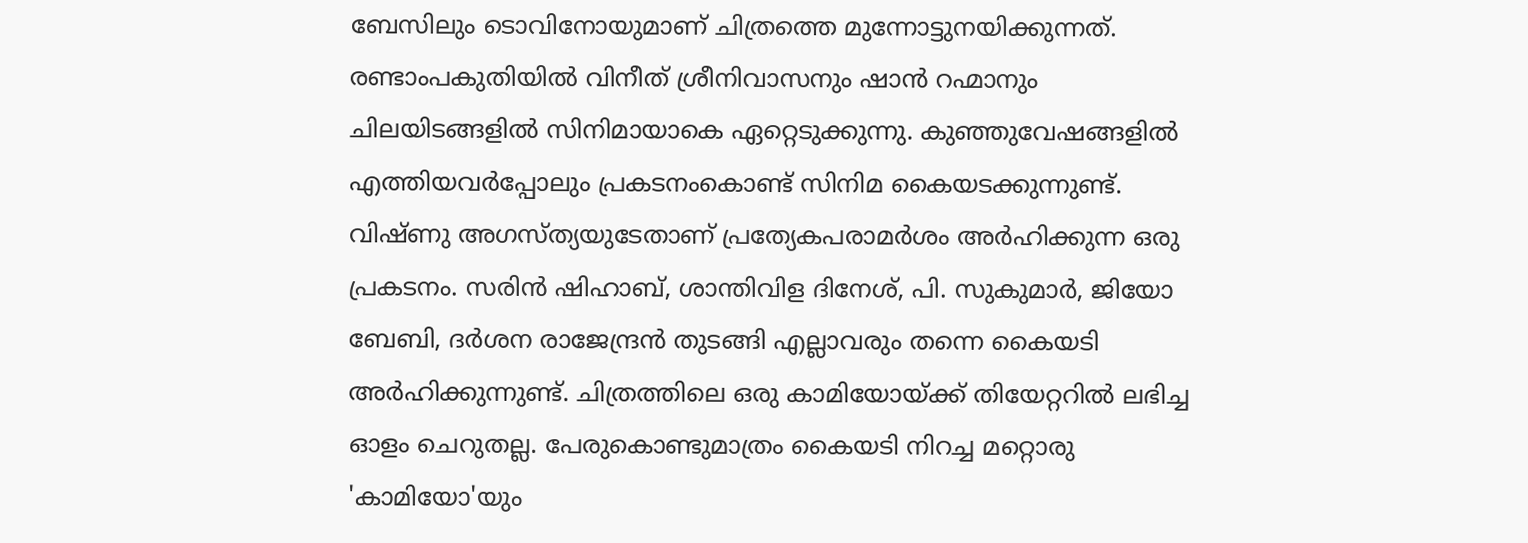ബേസിലും ടൊവിനോയുമാണ് ചിത്രത്തെ മുന്നോട്ടുനയിക്കുന്നത്. രണ്ടാംപകുതിയിൽ വിനീത് ശ്രീനിവാസനും ഷാൻ റഹ്മാനും ചിലയിടങ്ങളിൽ സിനിമായാകെ ഏറ്റെടുക്കുന്നു. കുഞ്ഞുവേഷങ്ങളിൽ എത്തിയവർപ്പോലും പ്രകടനംകൊണ്ട് സിനിമ കൈയടക്കുന്നുണ്ട്. വിഷ്ണു അഗസ്ത്യയുടേതാണ് പ്രത്യേകപരാമർശം അർഹിക്കുന്ന ഒരു പ്രകടനം. സരിൻ ഷിഹാബ്, ശാന്തിവിള ദിനേശ്, പി. സുകുമാർ, ജിയോ ബേബി, ദർശന രാജേന്ദ്രൻ തുടങ്ങി എല്ലാവരും തന്നെ കൈയടി അർഹിക്കുന്നുണ്ട്. ചിത്രത്തിലെ ഒരു കാമിയോയ്ക്ക് തിയേറ്ററിൽ ലഭിച്ച ഓളം ചെറുതല്ല. പേരുകൊണ്ടുമാത്രം കൈയടി നിറച്ച മറ്റൊരു 'കാമിയോ'യും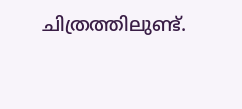ചിത്രത്തിലുണ്ട്.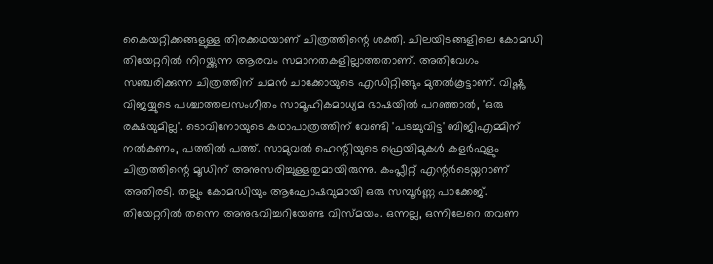കൈയറ്റിക്കങ്ങളുള്ള തിരക്കഥയാണ് ചിത്രത്തിന്റെ ശക്തി. ചിലയിടങ്ങളിലെ കോമഡി തിയേറ്ററിൽ നിറയ്ക്കുന്ന ആരവം സമാനതകളില്ലാത്തതാണ്. അതിവേഗം സഞ്ചരിക്കുന്ന ചിത്രത്തിന് ചമൻ ചാക്കോയുടെ എഡിറ്റിങ്ങും മുതൽകൂട്ടാണ്. വിഷ്ണു വിജയ്യുടെ പശ്ചാത്തലസംഗീതം സാമൂഹികമാധ്യമ ഭാഷയിൽ പറഞ്ഞാൽ, 'ഒരു രക്ഷയുമില്ല'. ടൊവിനോയുടെ കഥാപാത്രത്തിന് വേണ്ടി 'പടച്ചുവിട്ട' ബിജിഎമ്മിന് നൽകണം, പത്തിൽ പത്ത്. സാമുവൽ ഹെന്റിയുടെ ഫ്രെയിമുകൾ കളർഫുളും ചിത്രത്തിന്റെ മൂഡിന് അനുസരിച്ചുള്ളതുമായിരുന്നു. കംപ്ലീറ്റ് എന്റർടെയ്നറാണ് അതിരടി. തല്ലും കോമഡിയും ആഘോഷവുമായി ഒരു സമ്പൂർണ്ണ പാക്കേജ്. തിയേറ്ററിൽ തന്നെ അനുഭവിച്ചറിയേണ്ട വിസ്മയം. ഒന്നല്ല, ഒന്നിലേറെ തവണ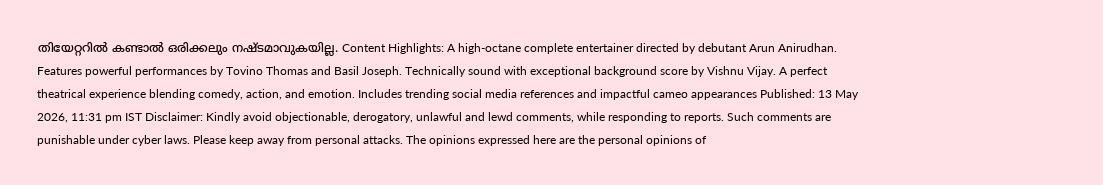തിയേറ്ററിൽ കണ്ടാൽ ഒരിക്കലും നഷ്ടമാവുകയില്ല. Content Highlights: A high-octane complete entertainer directed by debutant Arun Anirudhan. Features powerful performances by Tovino Thomas and Basil Joseph. Technically sound with exceptional background score by Vishnu Vijay. A perfect theatrical experience blending comedy, action, and emotion. Includes trending social media references and impactful cameo appearances Published: 13 May 2026, 11:31 pm IST Disclaimer: Kindly avoid objectionable, derogatory, unlawful and lewd comments, while responding to reports. Such comments are punishable under cyber laws. Please keep away from personal attacks. The opinions expressed here are the personal opinions of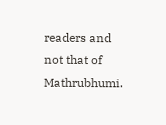readers and not that of Mathrubhumi.